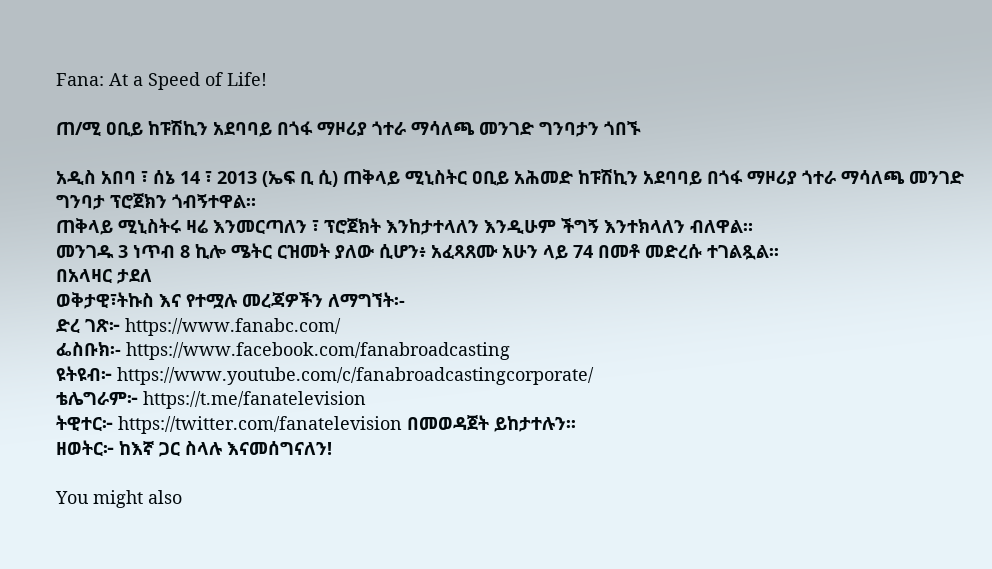Fana: At a Speed of Life!

ጠ/ሚ ዐቢይ ከፑሽኪን አደባባይ በጎፋ ማዞሪያ ጎተራ ማሳለጫ መንገድ ግንባታን ጎበኙ

አዲስ አበባ ፣ ሰኔ 14 ፣ 2013 (ኤፍ ቢ ሲ) ጠቅላይ ሚኒስትር ዐቢይ አሕመድ ከፑሽኪን አደባባይ በጎፋ ማዞሪያ ጎተራ ማሳለጫ መንገድ ግንባታ ፕሮጀክን ጎብኝተዋል።
ጠቅላይ ሚኒስትሩ ዛሬ እንመርጣለን ፣ ፕሮጀክት እንከታተላለን እንዲሁም ችግኝ እንተክላለን ብለዋል።
መንገዱ 3 ነጥብ 8 ኪሎ ሜትር ርዝመት ያለው ሲሆን፥ አፈጻጸሙ አሁን ላይ 74 በመቶ መድረሱ ተገልጿል፡፡
በአላዛር ታደለ
ወቅታዊ፣ትኩስ እና የተሟሉ መረጃዎችን ለማግኘት፡-
ድረ ገጽ፦ https://www.fanabc.com/
ፌስቡክ፡- https://www.facebook.com/fanabroadcasting
ዩትዩብ፦ https://www.youtube.com/c/fanabroadcastingcorporate/
ቴሌግራም፦ https://t.me/fanatelevision
ትዊተር፦ https://twitter.com/fanatelevision በመወዳጀት ይከታተሉን፡፡
ዘወትር፦ ከእኛ ጋር ስላሉ እናመሰግናለን!

You might also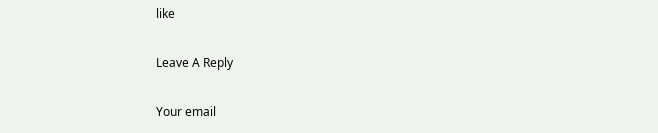like

Leave A Reply

Your email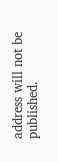address will not be published.